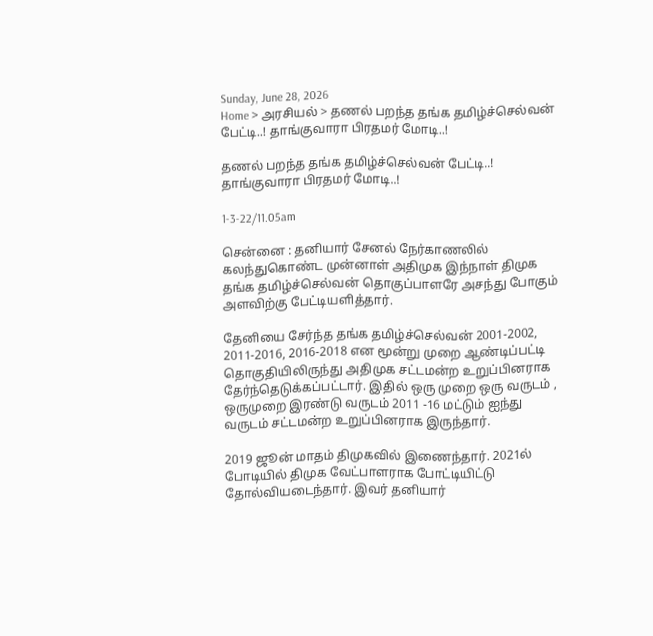Sunday, June 28, 2026
Home > அரசியல் > தணல் பறந்த தங்க தமிழ்ச்செல்வன் பேட்டி..! தாங்குவாரா பிரதமர் மோடி..!

தணல் பறந்த தங்க தமிழ்ச்செல்வன் பேட்டி..! தாங்குவாரா பிரதமர் மோடி..!

1-3-22/11.05am

சென்னை : தனியார் சேனல் நேர்காணலில் கலந்துகொண்ட முன்னாள் அதிமுக இந்நாள் திமுக தங்க தமிழ்ச்செல்வன் தொகுப்பாளரே அசந்து போகும் அளவிற்கு பேட்டியளித்தார்.

தேனியை சேர்ந்த தங்க தமிழ்ச்செல்வன் 2001-2002, 2011-2016, 2016-2018 என மூன்று முறை ஆண்டிப்பட்டி தொகுதியிலிருந்து அதிமுக சட்டமன்ற உறுப்பினராக தேர்ந்தெடுக்கப்பட்டார். இதில் ஒரு முறை ஒரு வருடம் , ஒருமுறை இரண்டு வருடம் 2011 -16 மட்டும் ஐந்து வருடம் சட்டமன்ற உறுப்பினராக இருந்தார்.

2019 ஜூன் மாதம் திமுகவில் இணைந்தார். 2021ல் போடியில் திமுக வேட்பாளராக போட்டியிட்டு தோல்வியடைந்தார். இவர் தனியார்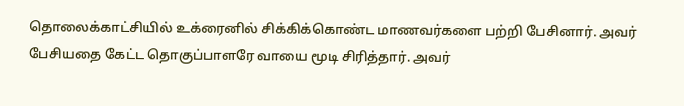தொலைக்காட்சியில் உக்ரைனில் சிக்கிக்கொண்ட மாணவர்களை பற்றி பேசினார். அவர் பேசியதை கேட்ட தொகுப்பாளரே வாயை மூடி சிரித்தார். அவர்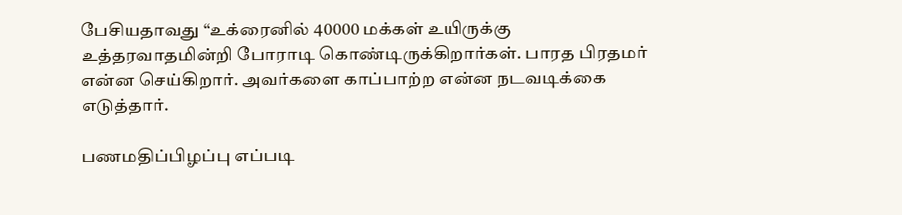பேசியதாவது “உக்ரைனில் 40000 மக்கள் உயிருக்கு உத்தரவாதமின்றி போராடி கொண்டிருக்கிறார்கள். பாரத பிரதமர் என்ன செய்கிறார். அவர்களை காப்பாற்ற என்ன நடவடிக்கை எடுத்தார்.

பணமதிப்பிழப்பு எப்படி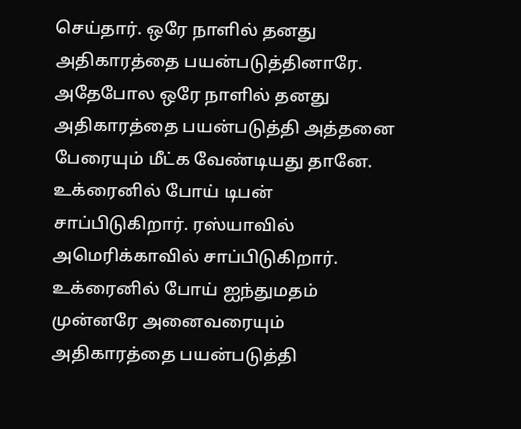செய்தார். ஒரே நாளில் தனது அதிகாரத்தை பயன்படுத்தினாரே. அதேபோல ஒரே நாளில் தனது அதிகாரத்தை பயன்படுத்தி அத்தனை பேரையும் மீட்க வேண்டியது தானே. உக்ரைனில் போய் டிபன் சாப்பிடுகிறார். ரஸ்யாவில் அமெரிக்காவில் சாப்பிடுகிறார். உக்ரைனில் போய் ஐந்துமதம் முன்னரே அனைவரையும் அதிகாரத்தை பயன்படுத்தி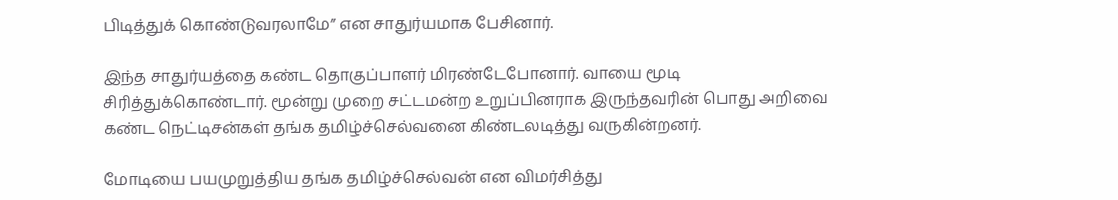பிடித்துக் கொண்டுவரலாமே” என சாதுர்யமாக பேசினார்.

இந்த சாதுர்யத்தை கண்ட தொகுப்பாளர் மிரண்டேபோனார். வாயை மூடி சிரித்துக்கொண்டார். மூன்று முறை சட்டமன்ற உறுப்பினராக இருந்தவரின் பொது அறிவை கண்ட நெட்டிசன்கள் தங்க தமிழ்ச்செல்வனை கிண்டலடித்து வருகின்றனர்.

மோடியை பயமுறுத்திய தங்க தமிழ்ச்செல்வன் என விமர்சித்து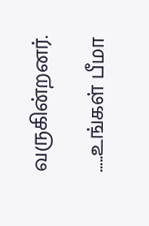வருகின்றனர்.

…..உங்கள் பீமா